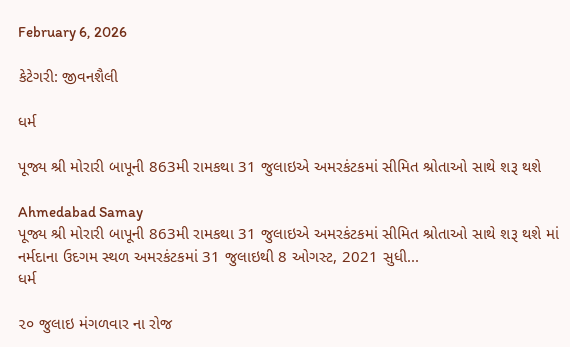February 6, 2026

કેટેગરી: જીવનશૈલી

ધર્મ

પૂજ્ય શ્રી મોરારી બાપૂની 863મી રામકથા 31 જુલાઇએ અમરકંટકમાં સીમિત શ્રોતાઓ સાથે શરૂ થશે

Ahmedabad Samay
પૂજ્ય શ્રી મોરારી બાપૂની 863મી રામકથા 31 જુલાઇએ અમરકંટકમાં સીમિત શ્રોતાઓ સાથે શરૂ થશે માં નર્મદાના ઉદગમ સ્થળ અમરકંટકમાં 31 જુલાઇથી 8 ઓગસ્ટ, 2021 સુધી...
ધર્મ

૨૦ જુલાઇ મંગળવાર ના રોજ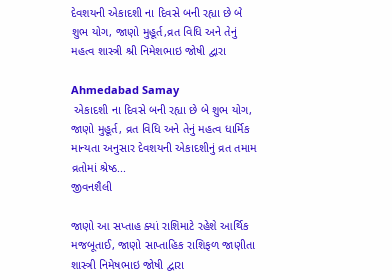દેવશયની એકાદશી ના દિવસે બની રહ્યા છે બે શુભ યોગ, જાણો મુહૂર્ત,વ્રત વિધિ અને તેનું મહત્વ શાસ્ત્રી શ્રી નિમેશભાઇ જોષી દ્વારા

Ahmedabad Samay
 એકાદશી ના દિવસે બની રહ્યા છે બે શુભ યોગ, જાણો મુહૂર્ત, વ્રત વિધિ અને તેનું મહત્વ ધાર્મિક માન્યતા અનુસાર દેવશયની એકાદશીનું વ્રત તમામ વ્રતોમાં શ્રેષ્ઠ...
જીવનશૈલી

જાણો આ સપ્તાહ ક્યાં રાશિમાટે રહેશે આર્થિક મજબૂતાઈ, જાણો સાપ્તાહિક રાશિફળ જાણીતા શાસ્ત્રી નિમેષભાઇ જોષી દ્વારા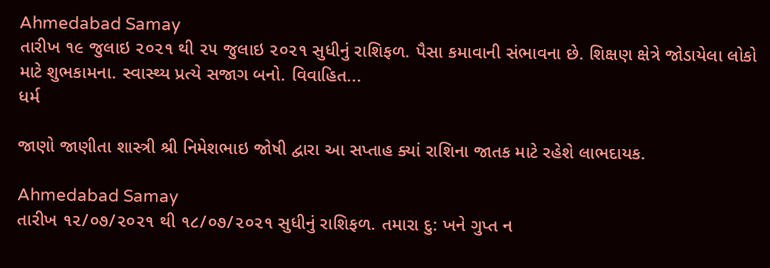Ahmedabad Samay
તારીખ ૧૯ જુલાઇ ૨૦૨૧ થી ૨૫ જુલાઇ ૨૦૨૧ સુધીનું રાશિફળ. પૈસા કમાવાની સંભાવના છે. શિક્ષણ ક્ષેત્રે જોડાયેલા લોકો માટે શુભકામના. સ્વાસ્થ્ય પ્રત્યે સજાગ બનો. વિવાહિત...
ધર્મ

જાણો જાણીતા શાસ્ત્રી શ્રી નિમેશભાઇ જોષી દ્વારા આ સપ્તાહ ક્યાં રાશિના જાતક માટે રહેશે લાભદાયક.

Ahmedabad Samay
તારીખ ૧૨/૦૭/૨૦૨૧ થી ૧૮/૦૭/૨૦૨૧ સુધીનું રાશિફળ. તમારા દુ: ખને ગુપ્ત ન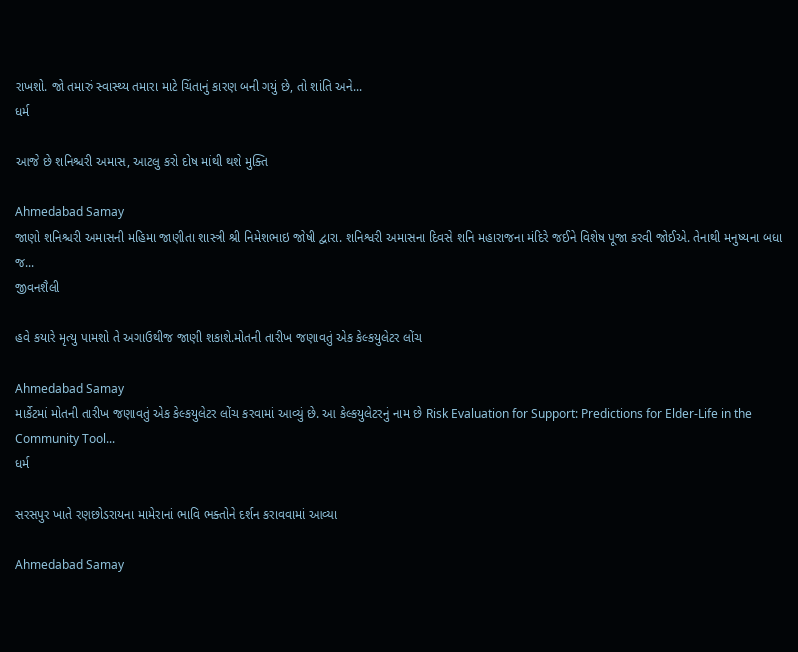રાખશો. જો તમારું સ્વાસ્થ્ય તમારા માટે ચિંતાનું કારણ બની ગયું છે, તો શાંતિ અને...
ધર્મ

આજે છે શનિશ્ચરી અમાસ, આટલુ કરો દોષ માંથી થશે મુક્તિ

Ahmedabad Samay
જાણો શનિશ્ચરી અમાસની મહિમા જાણીતા શાસ્ત્રી શ્રી નિમેશભાઇ જોષી દ્વારા. શનિશ્વરી અમાસના દિવસે શનિ મહારાજના મંદિરે જઈને વિશેષ પૂજા કરવી જોઈએ. તેનાથી મનુષ્યના બધા જ...
જીવનશૈલી

હવે કયારે મૃત્યુ પામશો તે અગાઉથીજ જાણી શકાશે.મોતની તારીખ જણાવતું એક કેલ્કયુલેટર લોંચ

Ahmedabad Samay
માર્કેટમાં મોતની તારીખ જણાવતું એક કેલ્કયુલેટર લોંચ કરવામાં આવ્યું છે. આ કેલ્કયુલેટરનું નામ છે Risk Evaluation for Support: Predictions for Elder-Life in the Community Tool...
ધર્મ

સરસપુર ખાતે રણછોડરાયના મામેરાનાં ભાવિ ભક્તોને દર્શન કરાવવામાં આવ્યા

Ahmedabad Samay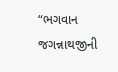“ભગવાન જગન્નાથજીની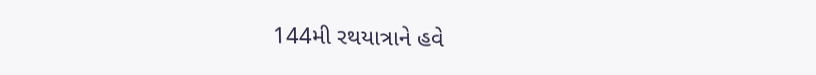144મી રથયાત્રાને હવે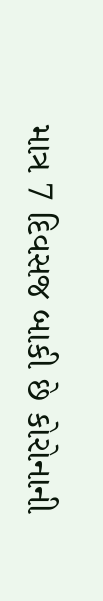માત્ર 7 દિવસજ બાકી છે કોરોનાની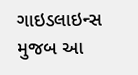ગાઇડલાઇન્સ મુજબ આ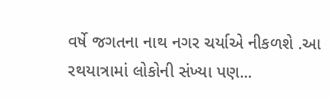વર્ષે જગતના નાથ નગર ચર્યાએ નીકળશે .આ રથયાત્રામાં લોકોની સંખ્યા પણ...